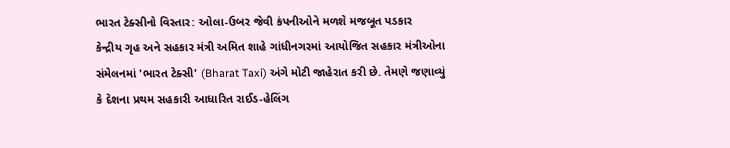ભારત ટેક્સીનો વિસ્તાર: ઓલા-ઉબર જેવી કંપનીઓને મળશે મજબૂત પડકાર
કેન્દ્રીય ગૃહ અને સહકાર મંત્રી અમિત શાહે ગાંધીનગરમાં આયોજિત સહકાર મંત્રીઓના સંમેલનમાં 'ભારત ટેક્સી' (Bharat Taxi) અંગે મોટી જાહેરાત કરી છે. તેમણે જણાવ્યું કે દેશના પ્રથમ સહકારી આધારિત રાઈડ-હેલિંગ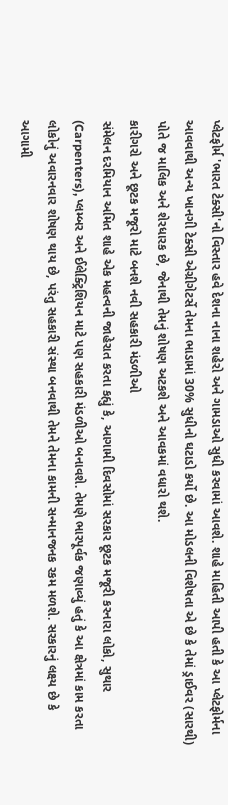પ્લેટફોર્મ 'ભારત ટેક્સી'નો વિસ્તાર હવે દેશના નાના શહેરો અને ગામડાઓ સુધી કરવામાં આવશે. શાહે માહિતી આપી હતી કે આ પ્લેટફોર્મના આવવાથી અન્ય ખાનગી ટેક્સી એગ્રીગેટર્સે તેમના ભાડામાં 30% સુધીનો ઘટાડો કર્યો છે. આ મોડલની વિશેષતા એ છે કે તેમાં ડ્રાઈવર (સારથી) પોતે જ માલિક અને શેરધારક છે, જેનાથી તેમનું શોષણ અટકશે અને આવકમાં વધારો થશે.
કારીગરો અને છૂટક મજૂરો માટે બનશે નવી સહકારી મંડળીઓ
સંમેલન દરમિયાન અમિત શાહે એક મહત્વની જાહેરાત કરતા કહ્યું કે, આગામી દિવસોમાં સરકાર છૂટક મજૂરી કરનારા લોકો, સુથાર (Carpenters), પ્લમ્બર અને ઈલેક્ટ્રિશિયન માટે પણ સહકારી મંડળીઓ બનાવશે. તેમણે ભારપૂર્વક જણાવ્યું હતું કે આ ક્ષેત્રમાં કામ કરતા લોકોનું અવારનવાર શોષણ થાય છે, પરંતુ સહકારી સંસ્થા બનવાથી તેમને તેમના કામની સન્માનજનક રકમ મળશે. સરકારનું લક્ષ્ય છે કે આગામી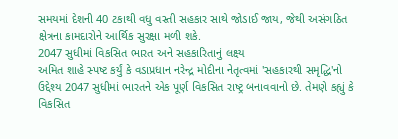સમયમાં દેશની 40 ટકાથી વધુ વસ્તી સહકાર સાથે જોડાઈ જાય, જેથી અસંગઠિત ક્ષેત્રના કામદારોને આર્થિક સુરક્ષા મળી શકે.
2047 સુધીમાં વિકસિત ભારત અને સહકારિતાનું લક્ષ્ય
અમિત શાહે સ્પષ્ટ કર્યું કે વડાપ્રધાન નરેન્દ્ર મોદીના નેતૃત્વમાં 'સહકારથી સમૃદ્ધિ'નો ઉદ્દેશ્ય 2047 સુધીમાં ભારતને એક પૂર્ણ વિકસિત રાષ્ટ્ર બનાવવાનો છે. તેમણે કહ્યું કે વિકસિત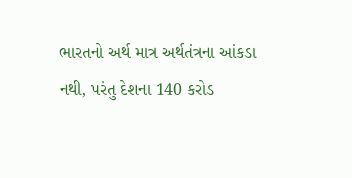ભારતનો અર્થ માત્ર અર્થતંત્રના આંકડા નથી, પરંતુ દેશના 140 કરોડ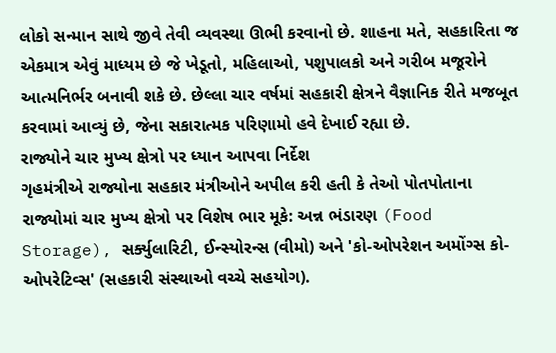લોકો સન્માન સાથે જીવે તેવી વ્યવસ્થા ઊભી કરવાનો છે. શાહના મતે, સહકારિતા જ એકમાત્ર એવું માધ્યમ છે જે ખેડૂતો, મહિલાઓ, પશુપાલકો અને ગરીબ મજૂરોને આત્મનિર્ભર બનાવી શકે છે. છેલ્લા ચાર વર્ષમાં સહકારી ક્ષેત્રને વૈજ્ઞાનિક રીતે મજબૂત કરવામાં આવ્યું છે, જેના સકારાત્મક પરિણામો હવે દેખાઈ રહ્યા છે.
રાજ્યોને ચાર મુખ્ય ક્ષેત્રો પર ધ્યાન આપવા નિર્દેશ
ગૃહમંત્રીએ રાજ્યોના સહકાર મંત્રીઓને અપીલ કરી હતી કે તેઓ પોતપોતાના રાજ્યોમાં ચાર મુખ્ય ક્ષેત્રો પર વિશેષ ભાર મૂકે: અન્ન ભંડારણ (Food Storage), સર્ક્યુલારિટી, ઈન્સ્યોરન્સ (વીમો) અને 'કો-ઓપરેશન અમોંગ્સ કો-ઓપરેટિવ્સ' (સહકારી સંસ્થાઓ વચ્ચે સહયોગ).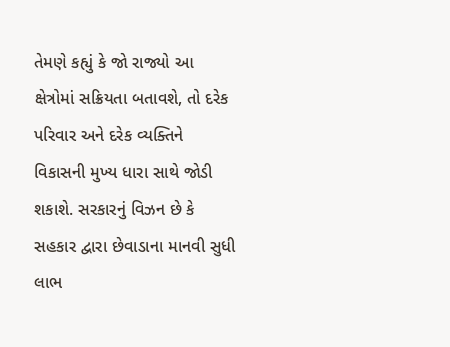તેમણે કહ્યું કે જો રાજ્યો આ ક્ષેત્રોમાં સક્રિયતા બતાવશે, તો દરેક પરિવાર અને દરેક વ્યક્તિને વિકાસની મુખ્ય ધારા સાથે જોડી શકાશે. સરકારનું વિઝન છે કે સહકાર દ્વારા છેવાડાના માનવી સુધી લાભ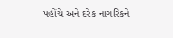પહોંચે અને દરેક નાગરિકને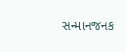સન્માનજનક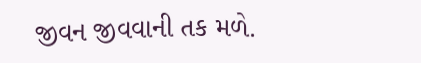જીવન જીવવાની તક મળે.